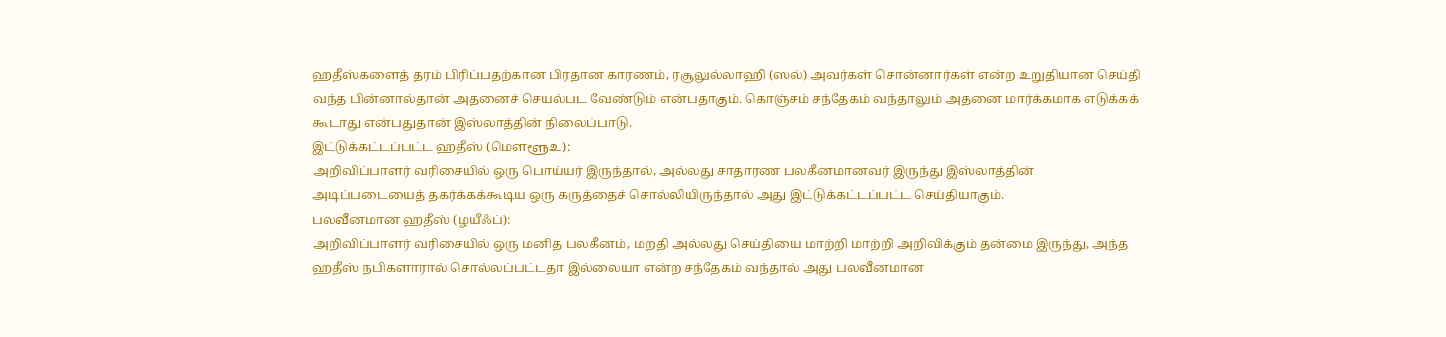ஹதீஸ்களைத் தரம் பிரிப்பதற்கான பிரதான காரணம், ரசூலுல்லாஹி (ஸல்) அவர்கள் சொன்னார்கள் என்ற உறுதியான செய்தி வந்த பின்னால்தான் அதனைச் செயல்பட வேண்டும் என்பதாகும். கொஞ்சம் சந்தேகம் வந்தாலும் அதனை மார்க்கமாக எடுக்கக் கூடாது என்பதுதான் இஸ்லாத்தின் நிலைப்பாடு.
இட்டுக்கட்டப்பட்ட ஹதீஸ் (மௌளூஉ):
அறிவிப்பாளர் வரிசையில் ஒரு பொய்யர் இருந்தால், அல்லது சாதாரண பலகீனமானவர் இருந்து இஸ்லாத்தின் அடிப்படையைத் தகர்க்கக்கூடிய ஒரு கருத்தைச் சொல்லியிருந்தால் அது இட்டுக்கட்டப்பட்ட செய்தியாகும்.
பலவீனமான ஹதீஸ் (ழயீஃப்):
அறிவிப்பாளர் வரிசையில் ஒரு மனித பலகீனம், மறதி அல்லது செய்தியை மாற்றி மாற்றி அறிவிக்கும் தன்மை இருந்து, அந்த ஹதீஸ் நபிகளாரால் சொல்லப்பட்டதா இல்லையா என்ற சந்தேகம் வந்தால் அது பலவீனமான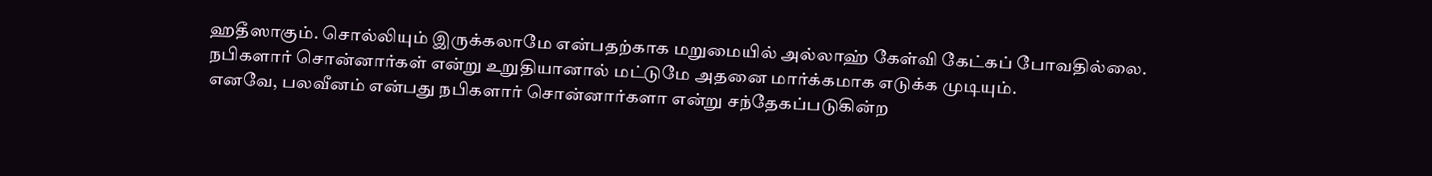ஹதீஸாகும். சொல்லியும் இருக்கலாமே என்பதற்காக மறுமையில் அல்லாஹ் கேள்வி கேட்கப் போவதில்லை. நபிகளார் சொன்னார்கள் என்று உறுதியானால் மட்டுமே அதனை மார்க்கமாக எடுக்க முடியும்.
எனவே, பலவீனம் என்பது நபிகளார் சொன்னார்களா என்று சந்தேகப்படுகின்ற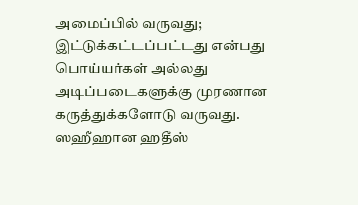அமைப்பில் வருவது; இட்டுக்கட்டப்பட்டது என்பது பொய்யர்கள் அல்லது அடிப்படைகளுக்கு முரணான கருத்துக்களோடு வருவது. ஸஹீஹான ஹதீஸ்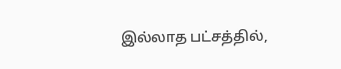இல்லாத பட்சத்தில்,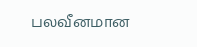பலவீனமான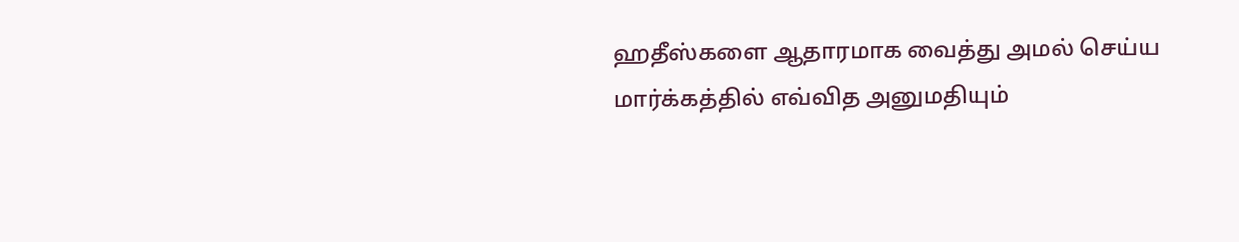ஹதீஸ்களை ஆதாரமாக வைத்து அமல் செய்ய மார்க்கத்தில் எவ்வித அனுமதியும்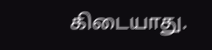கிடையாது.